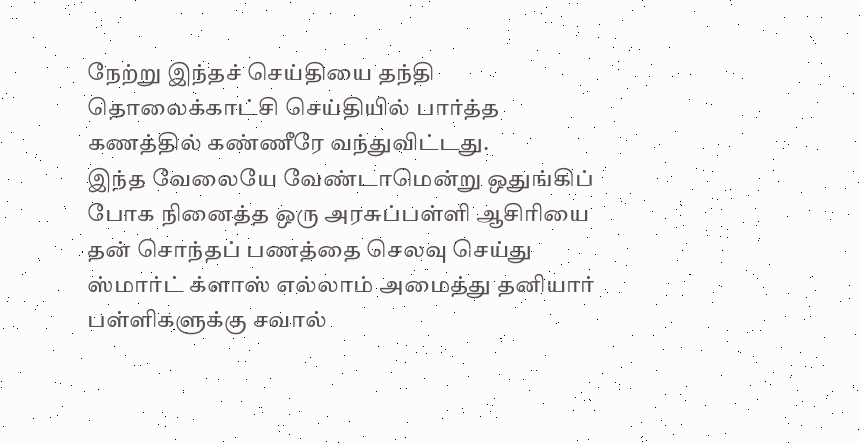நேற்று இந்தச் செய்தியை தந்தி தொலைக்காட்சி செய்தியில் பார்த்த கணத்தில் கண்ணீரே வந்துவிட்டது.
இந்த வேலையே வேண்டாமென்று ஒதுங்கிப் போக நினைத்த ஒரு அரசுப்பள்ளி ஆசிரியை தன் சொந்தப் பணத்தை செலவு செய்து ஸ்மார்ட் க்ளாஸ் எல்லாம் அமைத்து தனியார் பள்ளிகளுக்கு சவால்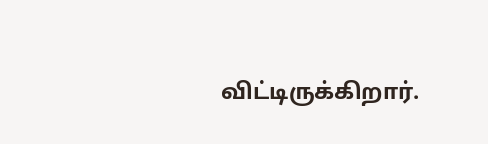விட்டிருக்கிறார்.